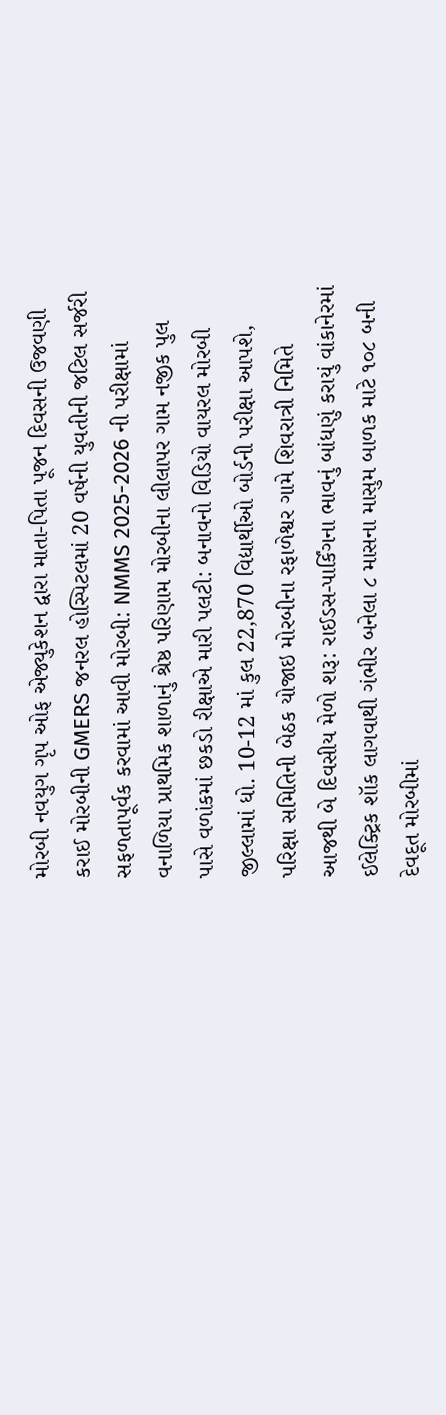મોરબી નવયુગ ગૃપ ઓફ એજ્યુકેશન દ્વારા માતા-પિતા પૂજન દિવસની ઉજવણી કરાઈ મોરબીની GMERS જનરલ હોસ્પિટલમાં 20 વર્ષની યુવતીની જટિલ સર્જરી સફળતાપૂર્વક કરવામાં આવી મોરબી: NMMS 2025-2026 ની પરીક્ષામાં વનાળિયા પ્રાથમિક શાળાનું શ્રેષ્ઠ પરિણામ મોરબીના લીલાપર ગામ નજીક પુલ પાસે વળાંકમાં છકડો રીક્ષાએ મારી પલટી: બનાવનો વિડિયો વાયરલ મોરબી જીલ્લામાં ધો. 10-12 માં કુલ 22,870 વિદ્યાર્થીઓ બોર્ડની પરીક્ષા આપશે, પરિક્ષા સમિતિની બેઠક યોજાઇ મોરબીના રફાળેશ્વર ગામે શિવરાત્રી નિમિતે આજથી બે દિવસીય મેળો શરૂ: રાઈડસ-પાર્કિંગના ભાવનું બાંધણું કરાયું વાંકાનેરમાં ઈલેક્ટ્રિક શૉક લાગવાથી ગંભીર બનેલા ૮ માસના માસુમ બાળક માટે ૧૦૮ બની દેવદૂત મોરબીમાં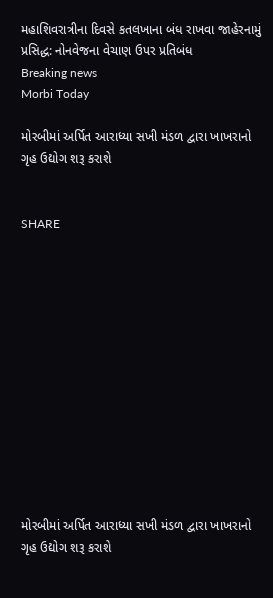મહાશિવરાત્રીના દિવસે કતલખાના બંધ રાખવા જાહેરનામું પ્રસિદ્ધ: નોનવેજના વેચાણ ઉપર પ્રતિબંધ
Breaking news
Morbi Today

મોરબીમાં અર્પિત આરાધ્યા સખી મંડળ દ્વારા ખાખરાનો ગૃહ ઉદ્યોગ શરૂ કરાશે


SHARE













મોરબીમાં અર્પિત આરાધ્યા સખી મંડળ દ્વારા ખાખરાનો ગૃહ ઉદ્યોગ શરૂ કરાશે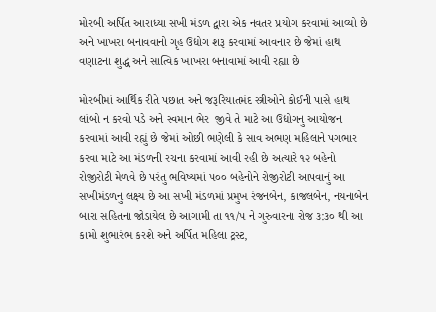મોરબી અર્પિત આરાધ્યા સખી મંડળ દ્વારા એક નવતર પ્રયોગ કરવામાં આવ્યો છે અને ખાખરા બનાવવાનો ગૃહ ઉદ્યોગ શરૂ કરવામાં આવનાર છે જેમાં હાથ વણાટના શુદ્ધ અને સાત્વિક ખાખરા બનાવામાં આવી રહ્યા છે

મોરબીમાં આર્થિક રીતે પછાત અને જરૂરિયાતમંદ સ્ત્રીઓને કોઈની પાસે હાથ લાંબો ન કરવો પડે અને સ્વમાન ભેર  જીવે તે માટે આ ઉદ્યોગનુ આયોજન કરવામાં આવી રહ્યું છે જેમાં ઓછી ભણેલી કે સાવ અભણ મહિલાને પગભાર કરવા માટે આ મંડળની રચના કરવામાં આવી રહી છે અત્યારે ૧૨ બહેનો રોજીરોટી મેળવે છે પરંતુ ભવિષ્યમાં ૫૦૦ બહેનોને રોજીરોટી આપવાનું આ સખીમંડળનુ લક્ષ્ય છે આ સખી મંડળમાં પ્રમુખ રંજનબેન, કાજલબેન, નયનાબેન બારા સહિતના જોડાયેલ છે આગામી તા ૧૧/૫ ને ગુરુવારના રોજ ૩:૩૦ થી આ કામો શુભારંભ કરશે અને અર્પિત મહિલા ટ્રસ્ટ,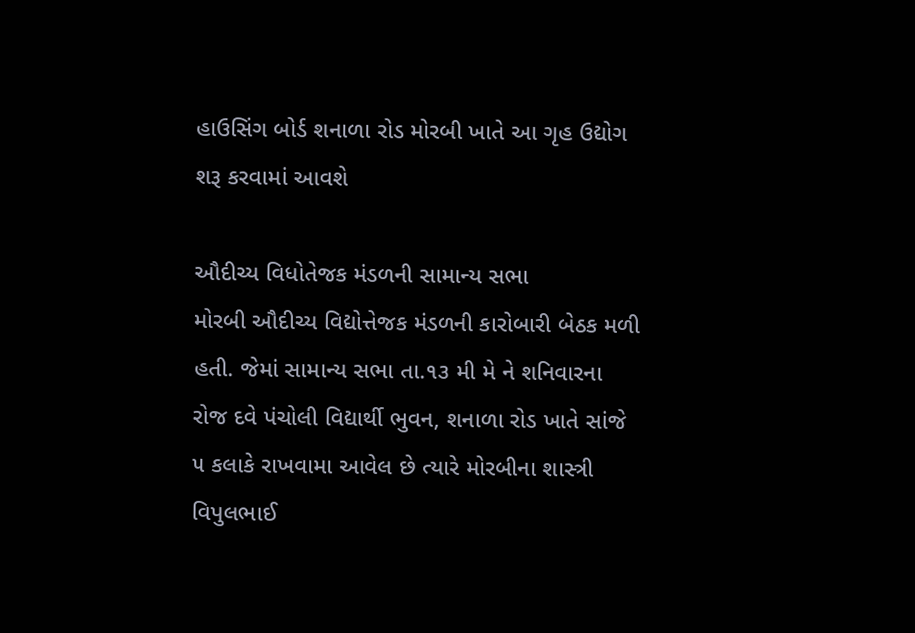હાઉસિંગ બોર્ડ શનાળા રોડ મોરબી ખાતે આ ગૃહ ઉદ્યોગ શરૂ કરવામાં આવશે

ઔદીચ્ય વિધોતેજક મંડળની સામાન્ય સભા
મોરબી ઔદીચ્ય વિદ્યોત્તેજક મંડળની કારોબારી બેઠક મળી હતી. જેમાં સામાન્ય સભા તા.૧૩ મી મે ને શનિવારના રોજ દવે પંચોલી વિદ્યાર્થી ભુવન, શનાળા રોડ ખાતે સાંજે ૫ કલાકે રાખવામા આવેલ છે ત્યારે મોરબીના શાસ્ત્રી વિપુલભાઈ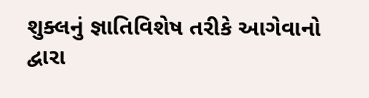શુક્લનું જ્ઞાતિવિશેષ તરીકે આગેવાનો દ્વારા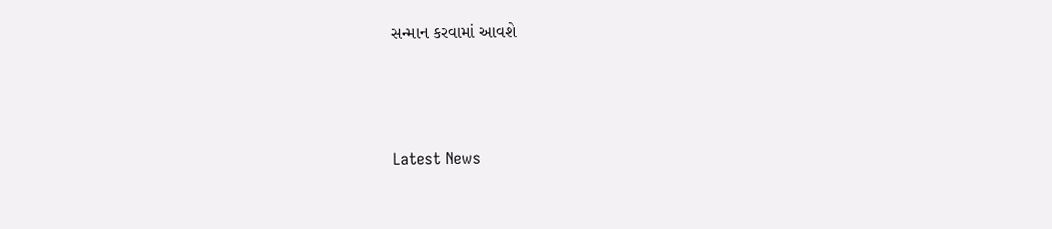સન્માન કરવામાં આવશે






Latest News